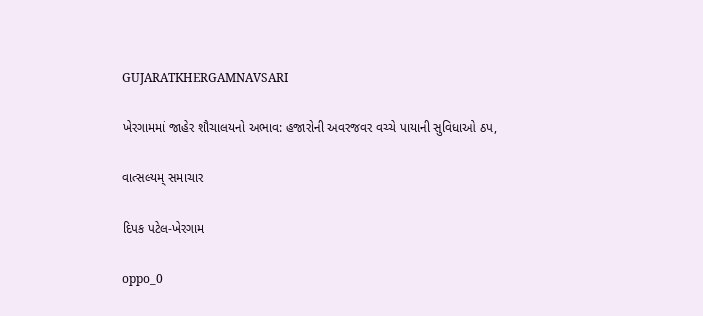GUJARATKHERGAMNAVSARI

ખેરગામમાં જાહેર શૌચાલયનો અભાવ: હજારોની અવરજવર વચ્ચે પાયાની સુવિધાઓ ઠપ,

વાત્સલ્યમ્ સમાચાર

દિપક પટેલ-ખેરગામ

oppo_0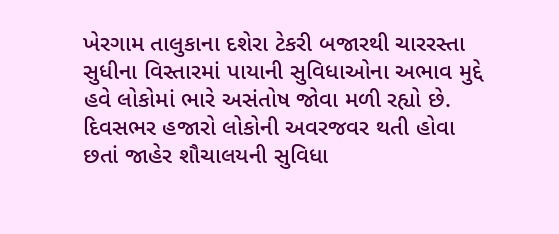ખેરગામ તાલુકાના દશેરા ટેકરી બજારથી ચારરસ્તા સુધીના વિસ્તારમાં પાયાની સુવિધાઓના અભાવ મુદ્દે હવે લોકોમાં ભારે અસંતોષ જોવા મળી રહ્યો છે. દિવસભર હજારો લોકોની અવરજવર થતી હોવા છતાં જાહેર શૌચાલયની સુવિધા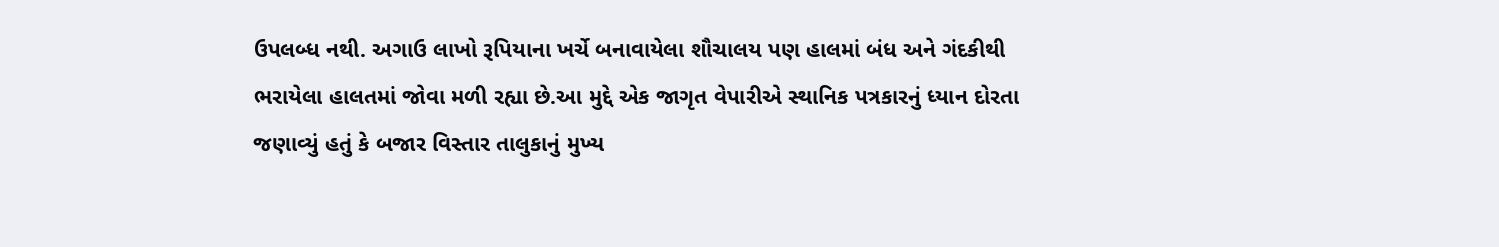ઉપલબ્ધ નથી. અગાઉ લાખો રૂપિયાના ખર્ચે બનાવાયેલા શૌચાલય પણ હાલમાં બંધ અને ગંદકીથી ભરાયેલા હાલતમાં જોવા મળી રહ્યા છે.આ મુદ્દે એક જાગૃત વેપારીએ સ્થાનિક પત્રકારનું ધ્યાન દોરતા જણાવ્યું હતું કે બજાર વિસ્તાર તાલુકાનું મુખ્ય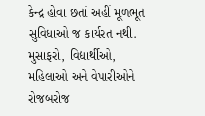કેન્દ્ર હોવા છતાં અહીં મૂળભૂત સુવિધાઓ જ કાર્યરત નથી. મુસાફરો, વિદ્યાર્થીઓ, મહિલાઓ અને વેપારીઓને રોજબરોજ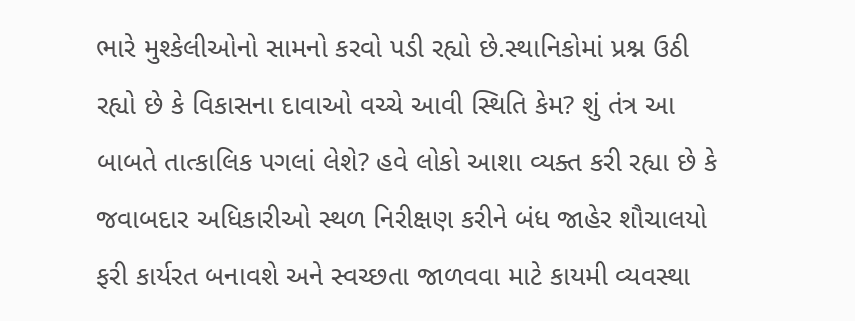ભારે મુશ્કેલીઓનો સામનો કરવો પડી રહ્યો છે.સ્થાનિકોમાં પ્રશ્ન ઉઠી રહ્યો છે કે વિકાસના દાવાઓ વચ્ચે આવી સ્થિતિ કેમ? શું તંત્ર આ બાબતે તાત્કાલિક પગલાં લેશે? હવે લોકો આશા વ્યક્ત કરી રહ્યા છે કે જવાબદાર અધિકારીઓ સ્થળ નિરીક્ષણ કરીને બંધ જાહેર શૌચાલયો ફરી કાર્યરત બનાવશે અને સ્વચ્છતા જાળવવા માટે કાયમી વ્યવસ્થા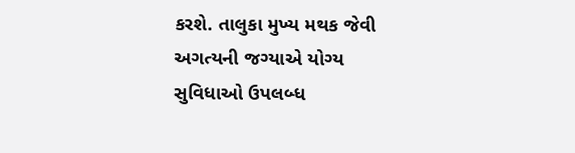કરશે. તાલુકા મુખ્ય મથક જેવી અગત્યની જગ્યાએ યોગ્ય સુવિધાઓ ઉપલબ્ધ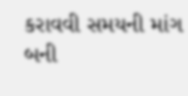કરાવવી સમયની માંગ બની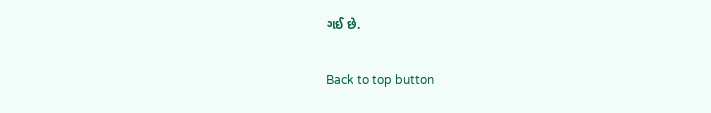ગઈ છે.

Back to top button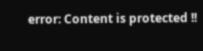error: Content is protected !!